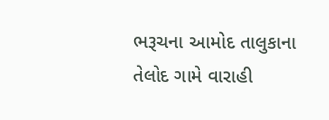ભરૂચના આમોદ તાલુકાના તેલોદ ગામે વારાહી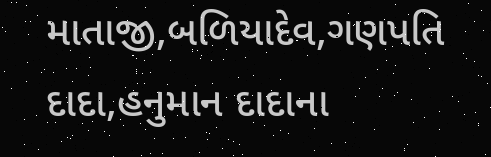માતાજી,બળિયાદેવ,ગણપતિ દાદા,હનુમાન દાદાના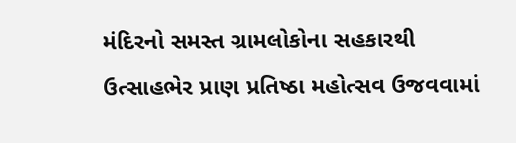મંદિરનો સમસ્ત ગ્રામલોકોના સહકારથી ઉત્સાહભેર પ્રાણ પ્રતિષ્ઠા મહોત્સવ ઉજવવામાં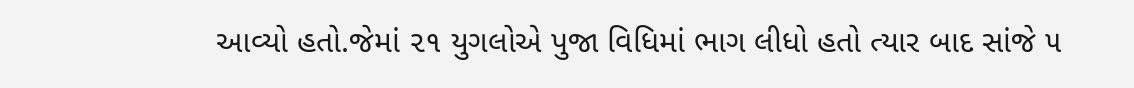આવ્યો હતો.જેમાં ૨૧ યુગલોએ પુજા વિધિમાં ભાગ લીધો હતો ત્યાર બાદ સાંજે ૫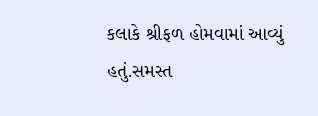કલાકે શ્રીફળ હોમવામાં આવ્યું હતું.સમસ્ત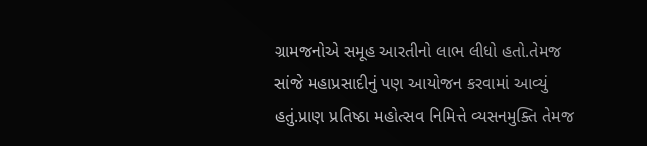ગ્રામજનોએ સમૂહ આરતીનો લાભ લીધો હતો.તેમજ સાંજે મહાપ્રસાદીનું પણ આયોજન કરવામાં આવ્યું હતું.પ્રાણ પ્રતિષ્ઠા મહોત્સવ નિમિત્તે વ્યસનમુક્તિ તેમજ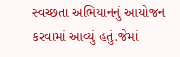સ્વચ્છતા અભિયાનનું આયોજન કરવામાં આવ્યું હતું.જેમાં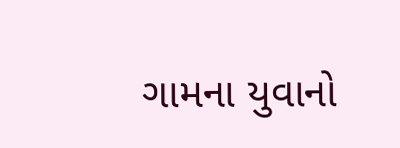ગામના યુવાનો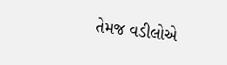તેમજ વડીલોએ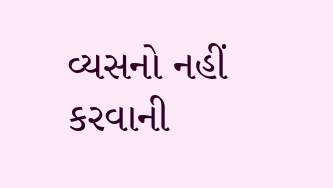વ્યસનો નહીં કરવાની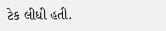ટેક લીધી હતી.